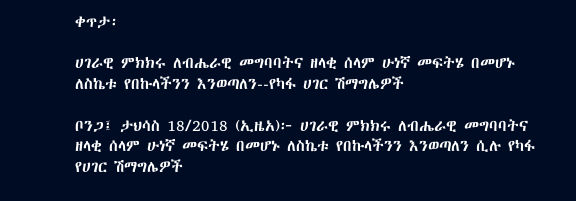ቀጥታ፡

ሀገራዊ ምክክሩ ለብሔራዊ መግባባትና ዘላቂ ሰላም ሁነኛ መፍትሄ በመሆኑ ለስኬቱ የበኩላችንን እንወጣለን--የካፋ ሀገር ሽማግሌዎች

ቦንጋ፤ ታህሳስ 18/2018 (ኢዜአ)፦ ሀገራዊ ምክክሩ ለብሔራዊ መግባባትና ዘላቂ ሰላም ሁነኛ መፍትሄ በመሆኑ ለስኬቱ የበኩላችንን እንወጣለን ሲሉ የካፋ የሀገር ሽማግሌዎች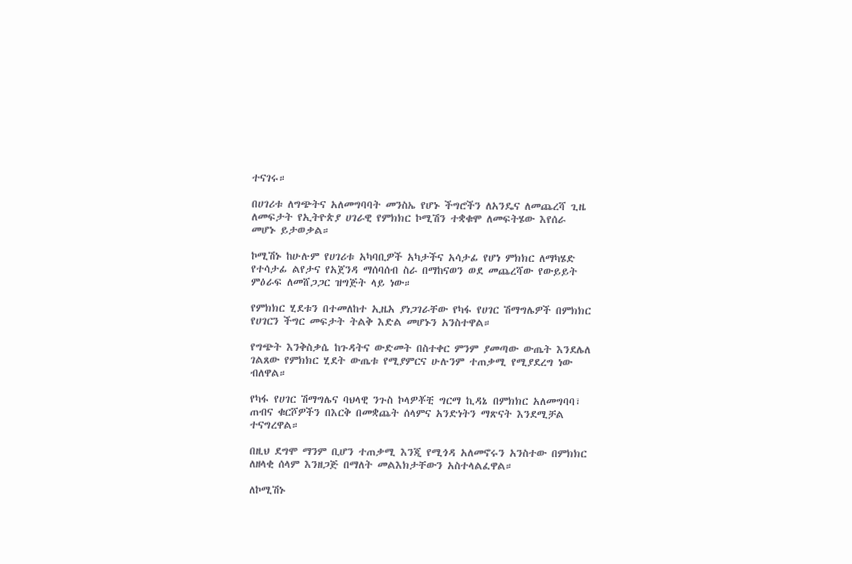ተናገሩ።

በሀገሪቱ ለግጭትና አለመግባባት መንስኤ የሆኑ ችግሮችን ለአንዴና ለመጨረሻ ጊዜ ለመፍታት የኢትዮጵያ ሀገራዊ የምክክር ኮሚሽን ተቋቁሞ ለመፍትሄው እየሰራ መሆኑ ይታወቃል።

ኮሚሽኑ ከሁሉም የሀገሪቱ አካባቢዎች አካታችና አሳታፊ የሆነ ምክክር ለማካሄድ የተሳታፊ ልየታና የአጀንዳ ማሰባሰብ ስራ በማከናወን ወደ መጨረሻው የውይይት ምዕራፍ ለመሸጋጋር ዝግጅት ላይ ነው።

የምክክር ሂደቱን በተመለከተ ኢዜአ ያነጋገራቸው የካፋ የሀገር ሽማግሌዎች በምክክር የሀገርን ችግር መፍታት ትልቅ እድል መሆኑን አንስተዋል።

የግጭት እንቅስቃሴ ከጉዳትና ውድመት በስተቀር ምንም ያመጣው ውጤት እንደሌለ ገልጸው የምክክር ሂደት ውጤቱ የሚያምርና ሁሉንም ተጠቃሚ የሚያደረግ ነው ብለዋል።

የካፋ የሀገር ሽማግሌና ባህላዊ ንጉስ ኮላዎቾቺ ግርማ ኪዳኔ በምክክር አለመግባባ፣ ጠብና ቁርሾዎችን በእርቅ በመቋጨት ሰላምና አንድነትን ማጽናት እንደሚቻል ተናግረዋል።

በዚህ ደግሞ ማንም ቢሆን ተጠቃሚ እንጂ የሚጎዳ አለመኖሩን አንስተው በምክክር ለዘላቂ ሰላም እንዘጋጅ በማለት መልእክታቸውን አስተላልፈዋል።

ለኮሚሽኑ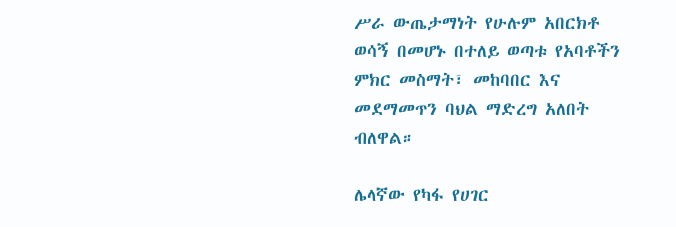ሥራ ውጤታማነት የሁሉም አበርክቶ ወሳኝ በመሆኑ በተለይ ወጣቱ የአባቶችን ምክር መስማት፣ መከባበር እና መደማመጥን ባህል ማድረግ አለበት ብለዋል።

ሌላኛው የካፋ የሀገር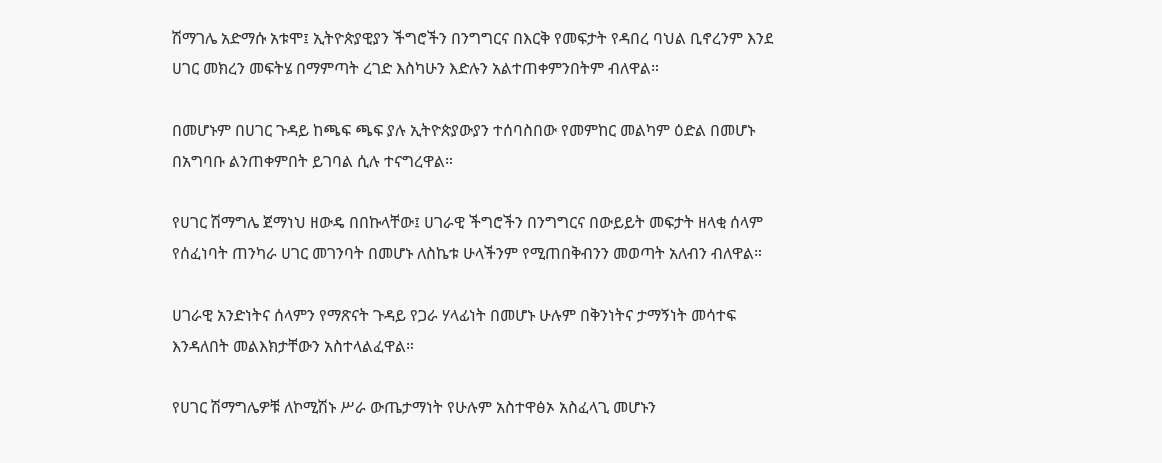ሽማገሌ አድማሱ አቱሞ፤ ኢትዮጵያዊያን ችግሮችን በንግግርና በእርቅ የመፍታት የዳበረ ባህል ቢኖረንም እንደ ሀገር መክረን መፍትሄ በማምጣት ረገድ እስካሁን እድሉን አልተጠቀምንበትም ብለዋል።

በመሆኑም በሀገር ጉዳይ ከጫፍ ጫፍ ያሉ ኢትዮጵያውያን ተሰባስበው የመምከር መልካም ዕድል በመሆኑ በአግባቡ ልንጠቀምበት ይገባል ሲሉ ተናግረዋል።

የሀገር ሽማግሌ ጀማነህ ዘውዴ በበኩላቸው፤ ሀገራዊ ችግሮችን በንግግርና በውይይት መፍታት ዘላቂ ሰላም የሰፈነባት ጠንካራ ሀገር መገንባት በመሆኑ ለስኬቱ ሁላችንም የሚጠበቅብንን መወጣት አለብን ብለዋል።

ሀገራዊ አንድነትና ሰላምን የማጽናት ጉዳይ የጋራ ሃላፊነት በመሆኑ ሁሉም በቅንነትና ታማኝነት መሳተፍ እንዳለበት መልእክታቸውን አስተላልፈዋል።

የሀገር ሽማግሌዎቹ ለኮሚሽኑ ሥራ ውጤታማነት የሁሉም አስተዋፅኦ አስፈላጊ መሆኑን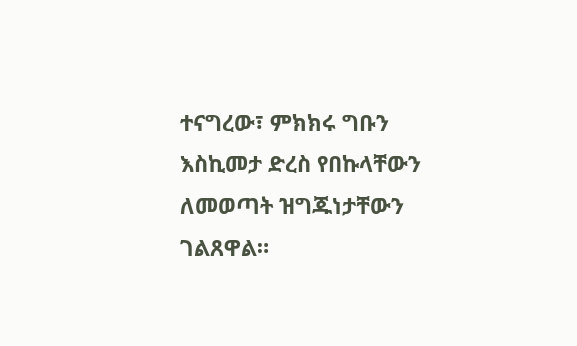ተናግረው፣ ምክክሩ ግቡን እስኪመታ ድረስ የበኩላቸውን ለመወጣት ዝግጁነታቸውን ገልጸዋል።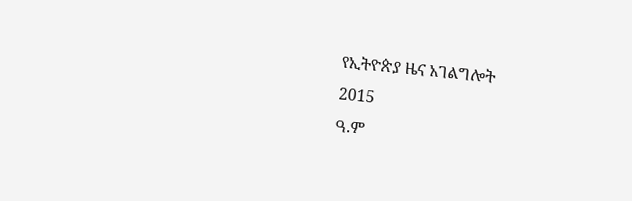የኢትዮጵያ ዜና አገልግሎት
2015
ዓ.ም